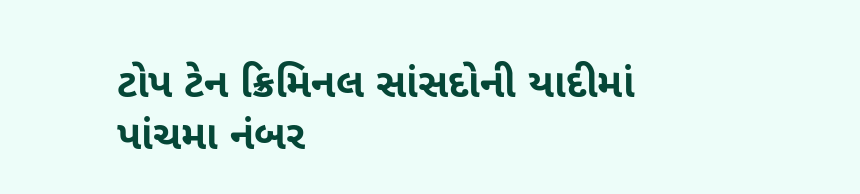ટોપ ટેન ક્રિમિનલ સાંસદોની યાદીમાં પાંચમા નંબર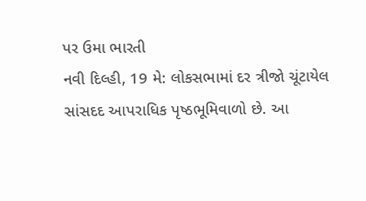પર ઉમા ભારતી
નવી દિલ્હી, 19 મે: લોકસભામાં દર ત્રીજો ચૂંટાયેલ સાંસદદ આપરાધિક પૃષ્ઠભૂમિવાળો છે. આ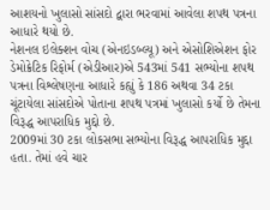આશયનો ખુલાસો સાંસદો દ્વારા ભરવામાં આવેલા શપથ પત્રના આધારે થયો છે.
નેશનલ ઇલેક્શન વોચ (એનઇડબ્લ્યૂ) અને એસોશિએશન ફોર ડેમોક્રેટિક રિફોર્મ (એડીઆર)એ 543માં 541 સભ્યોના શપથ પત્રના વિશ્લેષણના આધારે કહ્યું કે 186 અથવા 34 ટકા ચૂંટાયેલા સાંસદોએ પોતાના શપથ પત્રમાં ખુલાસો કર્યો છે તેમના વિરૂદ્ધ આપરાધિક મુદ્દો છે.
2009માં 30 ટકા લોકસભા સભ્યોના વિરૂદ્ધ આપરાધિક મુદ્દા હતા. તેમાં હવે ચાર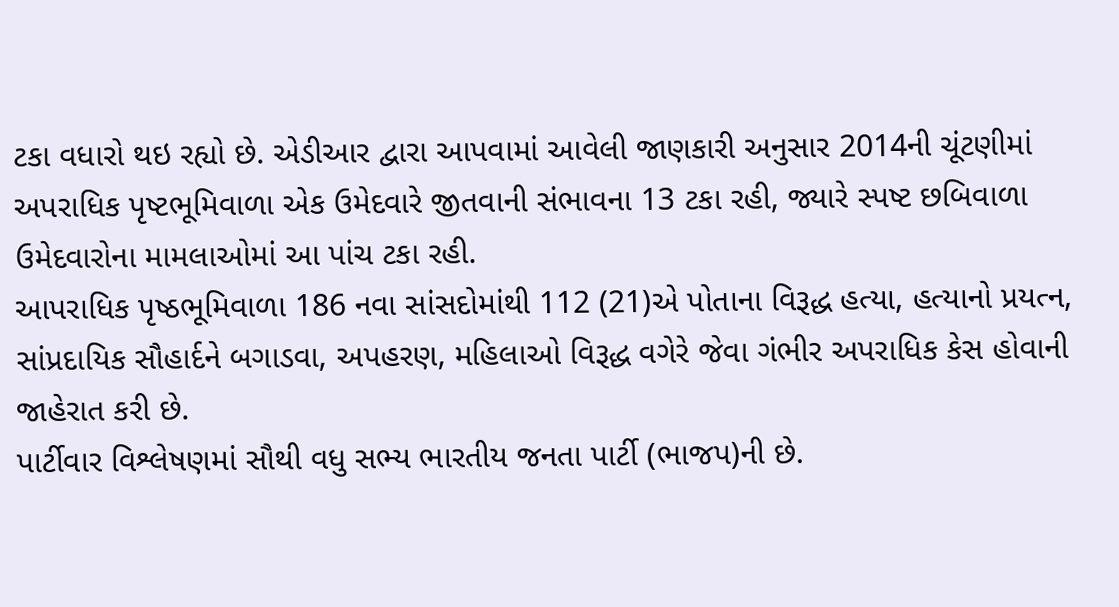ટકા વધારો થઇ રહ્યો છે. એડીઆર દ્વારા આપવામાં આવેલી જાણકારી અનુસાર 2014ની ચૂંટણીમાં અપરાધિક પૃષ્ટભૂમિવાળા એક ઉમેદવારે જીતવાની સંભાવના 13 ટકા રહી, જ્યારે સ્પષ્ટ છબિવાળા ઉમેદવારોના મામલાઓમાં આ પાંચ ટકા રહી.
આપરાધિક પૃષ્ઠભૂમિવાળા 186 નવા સાંસદોમાંથી 112 (21)એ પોતાના વિરૂદ્ધ હત્યા, હત્યાનો પ્રયત્ન, સાંપ્રદાયિક સૌહાર્દને બગાડવા, અપહરણ, મહિલાઓ વિરૂદ્ધ વગેરે જેવા ગંભીર અપરાધિક કેસ હોવાની જાહેરાત કરી છે.
પાર્ટીવાર વિશ્લેષણમાં સૌથી વધુ સભ્ય ભારતીય જનતા પાર્ટી (ભાજપ)ની છે.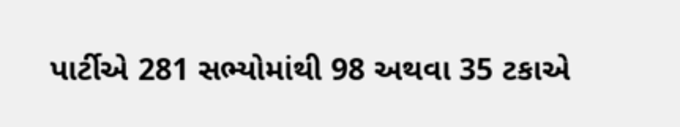પાર્ટીએ 281 સભ્યોમાંથી 98 અથવા 35 ટકાએ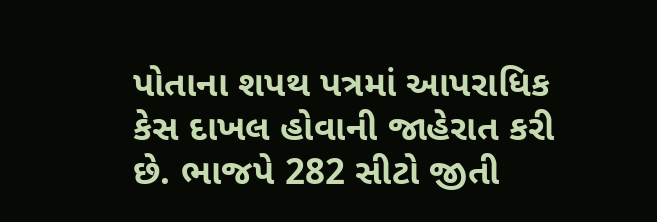પોતાના શપથ પત્રમાં આપરાધિક કેસ દાખલ હોવાની જાહેરાત કરી છે. ભાજપે 282 સીટો જીતી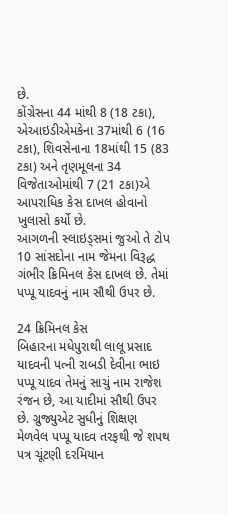છે.
કોંગ્રેસના 44 માંથી 8 (18 ટકા), એઆઇડીએમકેના 37માંથી 6 (16 ટકા), શિવસેનાના 18માંથી 15 (83 ટકા) અને તૃણમૂલના 34 વિજેતાઓમાંથી 7 (21 ટકા)એ આપરાધિક કેસ દાખલ હોવાનો ખુલાસો કર્યો છે.
આગળની સ્લાઇડ્સમાં જુઓ તે ટોપ 10 સાંસદોના નામ જેમના વિરૂદ્ધ ગંભીર ક્રિમિનલ કેસ દાખલ છે. તેમાં પપ્પૂ યાદવનું નામ સૌથી ઉપર છે.

24 ક્રિમિનલ કેસ
બિહારના મધેપુરાથી લાલૂ પ્રસાદ યાદવની પત્ની રાબડી દેવીના ભાઇ પપ્પૂ યાદવ તેમનું સાચું નામ રાજેશ રંજન છે, આ યાદીમાં સૌથી ઉપર છે. ગ્રુજ્યુએટ સુધીનું શિક્ષણ મેળવેલ પપ્પૂ યાદવ તરફથી જે શપથ પત્ર ચૂંટણી દરમિયાન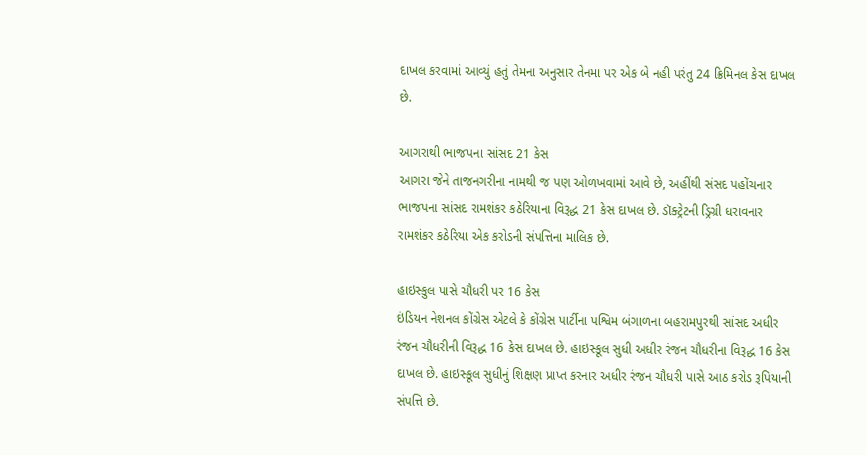દાખલ કરવામાં આવ્યું હતું તેમના અનુસાર તેનમા પર એક બે નહી પરંતુ 24 ક્રિમિનલ કેસ દાખલ છે.

આગરાથી ભાજપના સાંસદ 21 કેસ
આગરા જેને તાજનગરીના નામથી જ પણ ઓળખવામાં આવે છે, અહીંથી સંસદ પહોંચનાર ભાજપના સાંસદ રામશંકર કઠેરિયાના વિરૂદ્ધ 21 કેસ દાખલ છે. ડૉક્ટ્રેટની ડ્રિગ્રી ધરાવનાર રામશંકર કઠેરિયા એક કરોડની સંપત્તિના માલિક છે.

હાઇસ્કુલ પાસે ચૌધરી પર 16 કેસ
ઇંડિયન નેશનલ કોંગ્રેસ એટલે કે કોંગ્રેસ પાર્ટીના પશ્વિમ બંગાળના બહરામપુરથી સાંસદ અધીર રંજન ચૌધરીની વિરૂદ્ધ 16 કેસ દાખલ છે. હાઇસ્કૂલ સુધી અધીર રંજન ચૌધરીના વિરૂદ્ધ 16 કેસ દાખલ છે. હાઇસ્કૂલ સુધીનું શિક્ષણ પ્રાપ્ત કરનાર અધીર રંજન ચૌધરી પાસે આઠ કરોડ રૂપિયાની સંપત્તિ છે.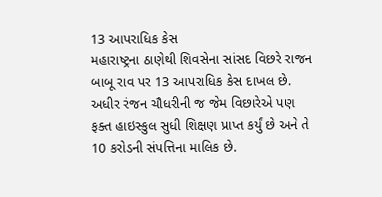13 આપરાધિક કેસ
મહારાષ્ટ્રના ઠાણેથી શિવસેના સાંસદ વિછરે રાજન બાબૂ રાવ પર 13 આપરાધિક કેસ દાખલ છે. અધીર રંજન ચૌધરીની જ જેમ વિછારેએ પણ ફક્ત હાઇસ્કુલ સુધી શિક્ષણ પ્રાપ્ત કર્યું છે અને તે 10 કરોડની સંપત્તિના માલિક છે.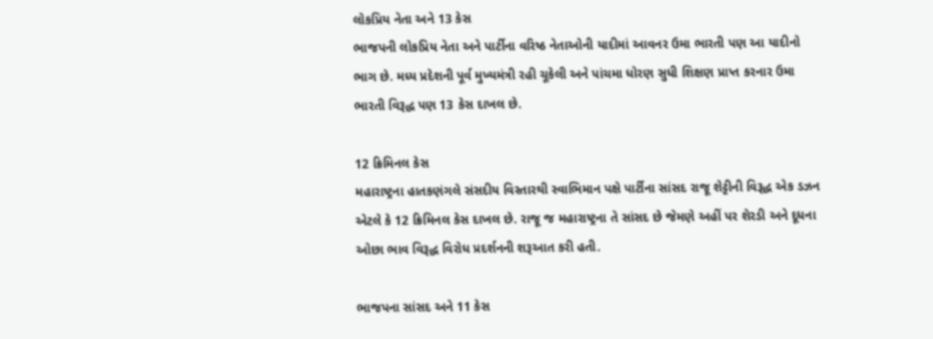લોકપ્રિય નેતા અને 13 કેસ
ભાજપની લોકપ્રિય નેતા અને પાર્ટીના વરિષ્ઠ નેતાઓની યાદીમાં આવનર ઉમા ભારતી પણ આ યાદીનો ભાગ છે. મધ્ય પ્રદેશની પૂર્વ મુખ્યમંત્રી રહી ચૂકેલી અને પાંચમા ધોરણ સુધી શિક્ષણ પ્રાપ્ત કરનાર ઉમા ભારતી વિરૂદ્ધ પણ 13 કેસ દાખલ છે.

12 ક્રિમિનલ કેસ
મહારાષ્ટ્રના હાતકણંગલે સંસદીય વિસ્તારથી સ્વાભિમાન પક્ષે પાર્ટીના સાંસદ રાજૂ શેટ્ટીની વિરૂદ્ધ એક ડઝન એટલે કે 12 ક્રિમિનલ કેસ દાખલ છે. રાજૂ જ મહારાષ્ટ્રના તે સાંસદ છે જેમણે અહીં પર શેરડી અને દૂધના ઓછા ભાવ વિરૂદ્ધ વિરોધ પ્રદર્શનની શરૂઆત કરી હતી.

ભાજપના સાંસદ અને 11 કેસ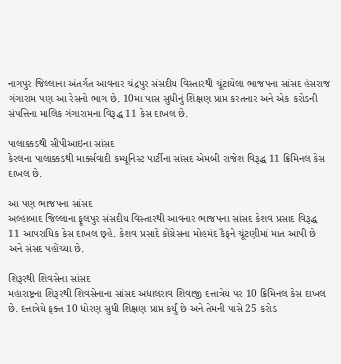નાગપુર જિલ્લાના અંતર્ગત આવનાર ચંદ્રપુર સંસદીય વિસ્તારથી ચૂંટાયેલા ભાજપના સાંસદ હંસરાજ ગંગારામ પણ આ રેસનો ભાગ છે. 10મા પાસ સુધીનું શિક્ષણ પ્રાપ્ત કરતનાર અને એક કરોડની સંપત્તિના માલિક ગંગારામના વિરૂદ્ધ 11 કેસ દાખલ છે.

પાલાક્કડથી સીપીઆઇના સાંસદ
કેરલના પાલાક્કડથી માર્ક્સવાદી કમ્યૂનિસ્ટ પાર્ટીના સાંસદ એમબી રાજેશ વિરૂદ્ધ 11 ક્રિમિનલ કેસ દાખલ છે.

આ પણ ભાજપના સાંસદ
અલ્હાબાદ જિલ્લાના ફૂલપુર સંસદીય વિસ્તારથી આવનાર ભાજપના સાંસદ કેશવ પ્રસાદ વિરૂદ્ધ 11 આપરાધિક કેસ દાખલ છ્હે. કેશવ પ્રસાદે કોંગ્રેસના મોહમંદ કૈફને ચૂંટણીમાં માત આપી છે અને સંસદ પહોંચ્યા છે.

શિરૂરથી શિવસેના સાંસદ
મહારાષ્ટ્રના શિરૂરથી શિવસેનાના સાંસદ અધાલરાવ શિવાજી દત્તાત્રેય પર 10 ક્રિમિનલ કેસ દાખલ છે. દત્તાત્રેયે ફક્ત 10 ધોરણ સુધી શિક્ષણ પ્રાપ્ત કર્યું છે અને તેમની પાસે 25 કરોડ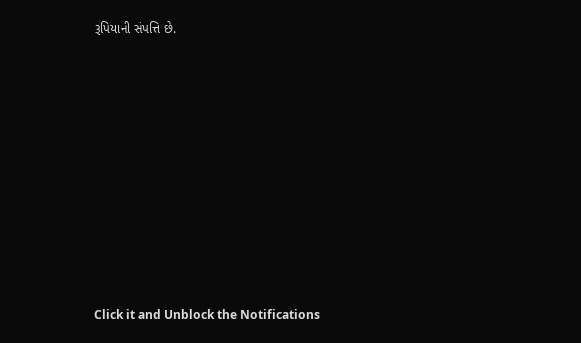રૂપિયાની સંપત્તિ છે.












Click it and Unblock the Notifications